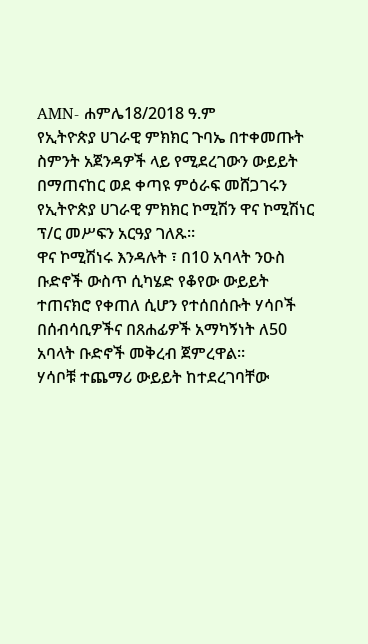AMN- ሐምሌ18/2018 ዓ.ም
የኢትዮጵያ ሀገራዊ ምክክር ጉባኤ በተቀመጡት ስምንት አጀንዳዎች ላይ የሚደረገውን ውይይት በማጠናከር ወደ ቀጣዩ ምዕራፍ መሸጋገሩን የኢትዮጵያ ሀገራዊ ምክክር ኮሚሽን ዋና ኮሚሽነር ፕ/ር መሥፍን አርዓያ ገለጹ።
ዋና ኮሚሽነሩ እንዳሉት ፣ በ10 አባላት ንዑስ ቡድኖች ውስጥ ሲካሄድ የቆየው ውይይት ተጠናክሮ የቀጠለ ሲሆን የተሰበሰቡት ሃሳቦች በሰብሳቢዎችና በጸሐፊዎች አማካኝነት ለ50 አባላት ቡድኖች መቅረብ ጀምረዋል።
ሃሳቦቹ ተጨማሪ ውይይት ከተደረገባቸው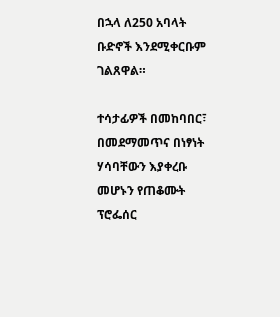በኋላ ለ250 አባላት ቡድኖች እንደሚቀርቡም ገልጸዋል።

ተሳታፊዎች በመከባበር፣ በመደማመጥና በነፃነት ሃሳባቸውን እያቀረቡ መሆኑን የጠቆሙት ፕሮፌሰር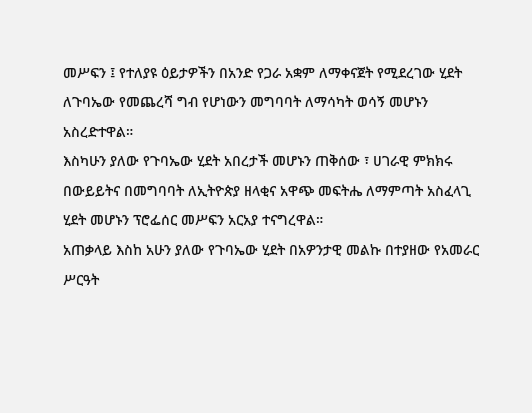መሥፍን ፤ የተለያዩ ዕይታዎችን በአንድ የጋራ አቋም ለማቀናጀት የሚደረገው ሂደት ለጉባኤው የመጨረሻ ግብ የሆነውን መግባባት ለማሳካት ወሳኝ መሆኑን አስረድተዋል።
እስካሁን ያለው የጉባኤው ሂደት አበረታች መሆኑን ጠቅሰው ፣ ሀገራዊ ምክክሩ በውይይትና በመግባባት ለኢትዮጵያ ዘላቂና አዋጭ መፍትሔ ለማምጣት አስፈላጊ ሂደት መሆኑን ፕሮፌሰር መሥፍን አርአያ ተናግረዋል።
አጠቃላይ እስከ አሁን ያለው የጉባኤው ሂደት በአዎንታዊ መልኩ በተያዘው የአመራር ሥርዓት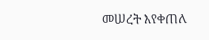መሠረት እየቀጠለ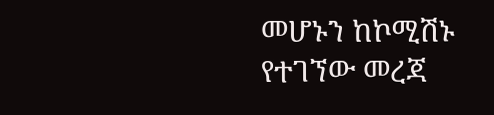መሆኑን ከኮሚሽኑ የተገኘው መረጃ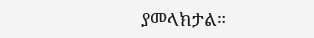ያመላክታል።